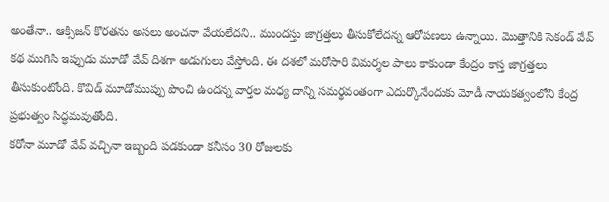అంతేనా.. ఆక్సిజన్ కొరతను అసలు అంచనా వేయలేదని.. ముందస్తు జాగ్రత్తలు తీసుకోలేదన్న ఆరోపణలు ఉన్నాయి. మొత్తానికి సెకండ్ వేవ్ కథ ముగిసి ఇప్పుడు మూడో వేవ్ దిశగా అడుగులు వేస్తోంది. ఈ దశలో మరోసారి విమర్శల పాలు కాకుండా కేంద్రం కాస్త జాగ్రత్తలు తీసుకుంటోంది. కొవిడ్ మూడోముప్పు పొంచి ఉందన్న వార్తల మధ్య దాన్ని సమర్థవంతంగా ఎదుర్కొనేందుకు మోడీ నాయకత్వంలోని కేంద్ర ప్రభుత్వం సిద్ధమవుతోంది.
కరోనా మూడో వేవ్ వచ్చినా ఇబ్బంది పడకుండా కనీసం 30 రోజులకు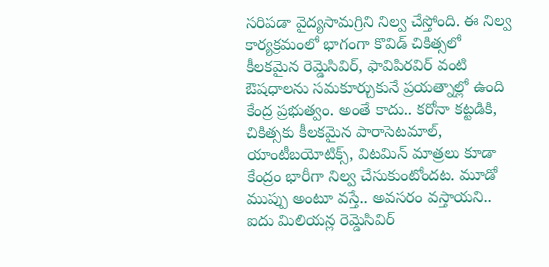సరిపడా వైద్యసామగ్రిని నిల్వ చేస్తోంది. ఈ నిల్వ కార్యక్రమంలో భాగంగా కొవిడ్ చికిత్సలో కీలకమైన రెమ్డెసివిర్, ఫావిపిరవిర్ వంటి ఔషధాలను సమకూర్చుకునే ప్రయత్నాల్లో ఉంది కేంద్ర ప్రభుత్వం. అంతే కాదు.. కరోనా కట్టడికి, చికిత్సకు కీలకమైన పారాసెటమాల్, యాంటీబయోటిక్స్, విటమిన్ మాత్రలు కూడా కేంద్రం భారీగా నిల్వ చేసుకుంటోందట. మూడో ముప్పు అంటూ వస్తే.. అవసరం వస్తాయని.. ఐదు మిలియన్ల రెమ్డెసివిర్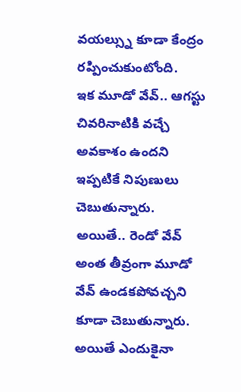వయల్స్ను కూడా కేంద్రం రప్పించుకుంటోంది.
ఇక మూడో వేవ్.. ఆగస్టు చివరినాటికి వచ్చే అవకాశం ఉందని ఇప్పటికే నిపుణులు చెబుతున్నారు. అయితే.. రెండో వేవ్ అంత తీవ్రంగా మూడో వేవ్ ఉండకపోవచ్చని కూడా చెబుతున్నారు. అయితే ఎందుకైనా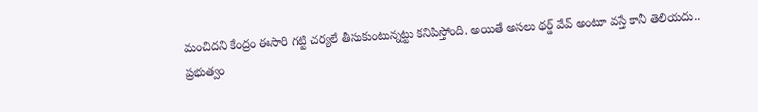మంచిదని కేంద్రం ఈసారి గట్టి చర్యలే తీసుకుంటున్నట్టు కనిపిస్తోంది. అయితే అసలు థర్డ్ వేవ్ అంటూ వస్తే కానీ తెలియదు.. ప్రభుత్వం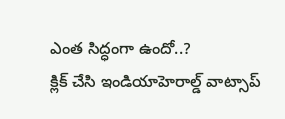ఎంత సిద్ధంగా ఉందో..?
క్లిక్ చేసి ఇండియాహెరాల్డ్ వాట్సాప్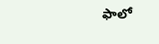ఫాలో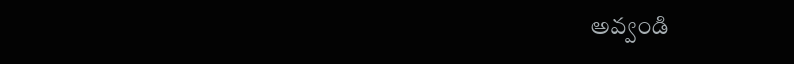అవ్వండి